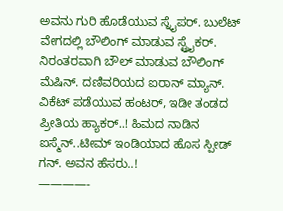ಅವನು ಗುರಿ ಹೊಡೆಯುವ ಸ್ನೈಪರ್. ಬುಲೆಟ್ ವೇಗದಲ್ಲಿ ಬೌಲಿಂಗ್ ಮಾಡುವ ಸ್ಟ್ರೈಕರ್. ನಿರಂತರವಾಗಿ ಬೌಲ್ ಮಾಡುವ ಬೌಲಿಂಗ್ ಮೆಷಿನ್. ದಣಿವರಿಯದ ಐರಾನ್ ಮ್ಯಾನ್. ವಿಕೆಟ್ ಪಡೆಯುವ ಹಂಟರ್, ಇಡೀ ತಂಡದ ಪ್ರೀತಿಯ ಹ್ಯಾಕರ್..! ಹಿಮದ ನಾಡಿನ ಐಸ್ಮೆನ್..ಟೀಮ್ ಇಂಡಿಯಾದ ಹೊಸ ಸ್ಪೀಡ್ ಗನ್. ಅವನ ಹೆಸರು..!
————-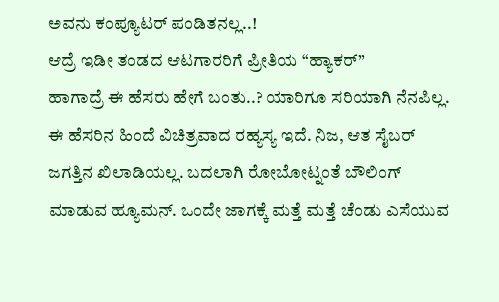ಅವನು ಕಂಪ್ಯೂಟರ್ ಪಂಡಿತನಲ್ಲ..!
ಆದ್ರೆ ಇಡೀ ತಂಡದ ಆಟಗಾರರಿಗೆ ಪ್ರೀತಿಯ “ಹ್ಯಾಕರ್”
ಹಾಗಾದ್ರೆ ಈ ಹೆಸರು ಹೇಗೆ ಬಂತು..? ಯಾರಿಗೂ ಸರಿಯಾಗಿ ನೆನಪಿಲ್ಲ.
ಈ ಹೆಸರಿನ ಹಿಂದೆ ವಿಚಿತ್ರವಾದ ರಹ್ಯಸ್ಯ ಇದೆ. ನಿಜ, ಆತ ಸೈಬರ್ ಜಗತ್ತಿನ ಖಿಲಾಡಿಯಲ್ಲ. ಬದಲಾಗಿ ರೋಬೋಟ್ನಂತೆ ಬೌಲಿಂಗ್ ಮಾಡುವ ಹ್ಯೂಮನ್. ಒಂದೇ ಜಾಗಕ್ಕೆ ಮತ್ತೆ ಮತ್ತೆ ಚೆಂಡು ಎಸೆಯುವ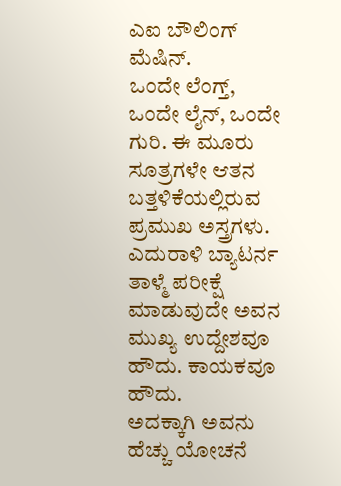ಎಐ ಬೌಲಿಂಗ್ ಮೆಷಿನ್.
ಒಂದೇ ಲೆಂಗ್ತ್, ಒಂದೇ ಲೈನ್, ಒಂದೇ ಗುರಿ. ಈ ಮೂರು ಸೂತ್ರಗಳೇ ಆತನ ಬತ್ತಳಿಕೆಯಲ್ಲಿರುವ ಪ್ರಮುಖ ಅಸ್ತ್ರಗಳು. ಎದುರಾಳಿ ಬ್ಯಾಟರ್ನ ತಾಳ್ಮೆ ಪರೀಕ್ಷೆ ಮಾಡುವುದೇ ಅವನ ಮುಖ್ಯ ಉದ್ದೇಶವೂ ಹೌದು. ಕಾಯಕವೂ ಹೌದು.
ಅದಕ್ಕಾಗಿ ಅವನು ಹೆಚ್ಚು ಯೋಚನೆ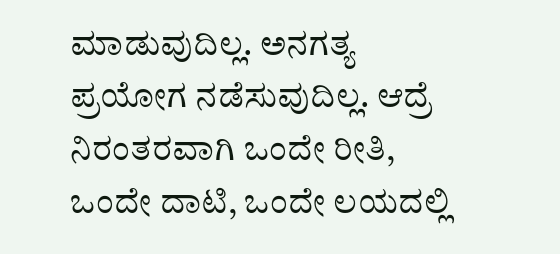ಮಾಡುವುದಿಲ್ಲ. ಅನಗತ್ಯ ಪ್ರಯೋಗ ನಡೆಸುವುದಿಲ್ಲ. ಆದ್ರೆ ನಿರಂತರವಾಗಿ ಒಂದೇ ರೀತಿ, ಒಂದೇ ದಾಟಿ, ಒಂದೇ ಲಯದಲ್ಲಿ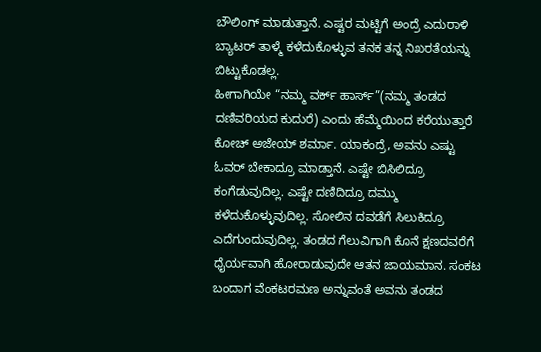ಬೌಲಿಂಗ್ ಮಾಡುತ್ತಾನೆ. ಎಷ್ಟರ ಮಟ್ಟಿಗೆ ಅಂದ್ರೆ ಎದುರಾಳಿ ಬ್ಯಾಟರ್ ತಾಳ್ಮೆ ಕಳೆದುಕೊಳ್ಳುವ ತನಕ ತನ್ನ ನಿಖರತೆಯನ್ನು ಬಿಟ್ಟುಕೊಡಲ್ಲ.
ಹೀಗಾಗಿಯೇ “ನಮ್ಮ ವರ್ಕ್ ಹಾರ್ಸ್”(ನಮ್ಮ ತಂಡದ ದಣಿವರಿಯದ ಕುದುರೆ) ಎಂದು ಹೆಮ್ಮೆಯಿಂದ ಕರೆಯುತ್ತಾರೆ ಕೋಚ್ ಅಜೇಯ್ ಶರ್ಮಾ. ಯಾಕಂದ್ರೆ, ಅವನು ಎಷ್ಟು ಓವರ್ ಬೇಕಾದ್ರೂ ಮಾಡ್ತಾನೆ. ಎಷ್ಟೇ ಬಿಸಿಲಿದ್ರೂ ಕಂಗೆಡುವುದಿಲ್ಲ. ಎಷ್ಟೇ ದಣಿದಿದ್ರೂ ದಮ್ಮು ಕಳೆದುಕೊಳ್ಳುವುದಿಲ್ಲ. ಸೋಲಿನ ದವಡೆಗೆ ಸಿಲುಕಿದ್ರೂ ಎದೆಗುಂದುವುದಿಲ್ಲ. ತಂಡದ ಗೆಲುವಿಗಾಗಿ ಕೊನೆ ಕ್ಷಣದವರೆಗೆ ಧೈರ್ಯವಾಗಿ ಹೋರಾಡುವುದೇ ಆತನ ಜಾಯಮಾನ. ಸಂಕಟ ಬಂದಾಗ ವೆಂಕಟರಮಣ ಅನ್ನುವಂತೆ ಅವನು ತಂಡದ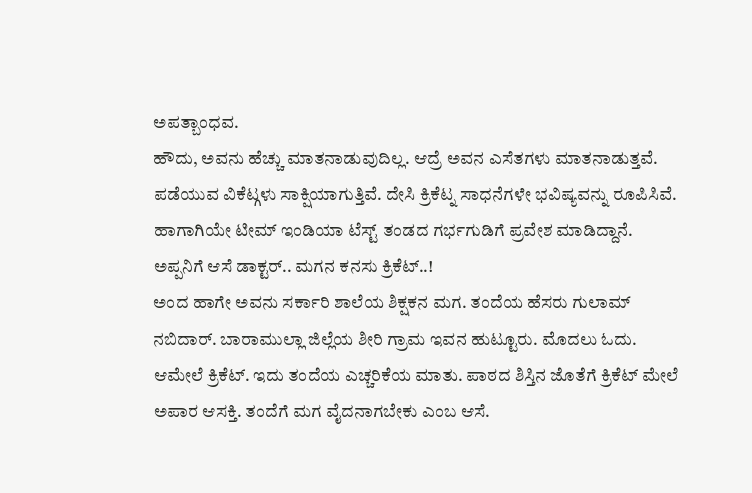ಅಪತ್ಬಾಂಧವ.
ಹೌದು, ಅವನು ಹೆಚ್ಚು ಮಾತನಾಡುವುದಿಲ್ಲ. ಆದ್ರೆ ಅವನ ಎಸೆತಗಳು ಮಾತನಾಡುತ್ತವೆ. ಪಡೆಯುವ ವಿಕೆಟ್ಗಳು ಸಾಕ್ಷಿಯಾಗುತ್ತಿವೆ. ದೇಸಿ ಕ್ರಿಕೆಟ್ನ ಸಾಧನೆಗಳೇ ಭವಿಷ್ಯವನ್ನು ರೂಪಿಸಿವೆ. ಹಾಗಾಗಿಯೇ ಟೀಮ್ ಇಂಡಿಯಾ ಟೆಸ್ಟ್ ತಂಡದ ಗರ್ಭಗುಡಿಗೆ ಪ್ರವೇಶ ಮಾಡಿದ್ದಾನೆ.
ಅಪ್ಪನಿಗೆ ಆಸೆ ಡಾಕ್ಟರ್.. ಮಗನ ಕನಸು ಕ್ರಿಕೆಟ್..!
ಅಂದ ಹಾಗೇ ಅವನು ಸರ್ಕಾರಿ ಶಾಲೆಯ ಶಿಕ್ಷಕನ ಮಗ. ತಂದೆಯ ಹೆಸರು ಗುಲಾಮ್ ನಬಿದಾರ್. ಬಾರಾಮುಲ್ಲಾ ಜಿಲ್ಲೆಯ ಶೀರಿ ಗ್ರಾಮ ಇವನ ಹುಟ್ಟೂರು. ಮೊದಲು ಓದು. ಆಮೇಲೆ ಕ್ರಿಕೆಟ್. ಇದು ತಂದೆಯ ಎಚ್ಚರಿಕೆಯ ಮಾತು. ಪಾಠದ ಶಿಸ್ತಿನ ಜೊತೆಗೆ ಕ್ರಿಕೆಟ್ ಮೇಲೆ ಅಪಾರ ಆಸಕ್ತಿ. ತಂದೆಗೆ ಮಗ ವೈದನಾಗಬೇಕು ಎಂಬ ಆಸೆ.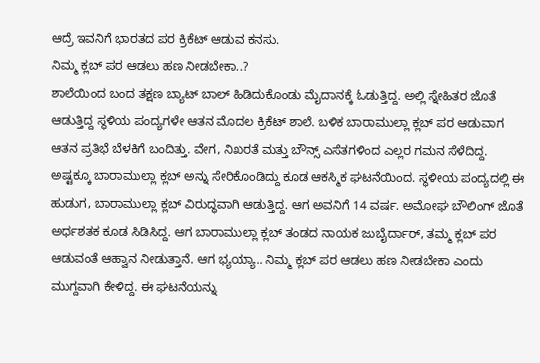ಆದ್ರೆ ಇವನಿಗೆ ಭಾರತದ ಪರ ಕ್ರಿಕೆಟ್ ಆಡುವ ಕನಸು.
ನಿಮ್ಮ ಕ್ಲಬ್ ಪರ ಆಡಲು ಹಣ ನೀಡಬೇಕಾ..?
ಶಾಲೆಯಿಂದ ಬಂದ ತಕ್ಷಣ ಬ್ಯಾಟ್ ಬಾಲ್ ಹಿಡಿದುಕೊಂಡು ಮೈದಾನಕ್ಕೆ ಓಡುತ್ತಿದ್ದ. ಅಲ್ಲಿ ಸ್ನೇಹಿತರ ಜೊತೆ ಆಡುತ್ತಿದ್ದ ಸ್ಥಳಿಯ ಪಂದ್ಯಗಳೇ ಆತನ ಮೊದಲ ಕ್ರಿಕೆಟ್ ಶಾಲೆ. ಬಳಿಕ ಬಾರಾಮುಲ್ಲಾ ಕ್ಲಬ್ ಪರ ಆಡುವಾಗ ಆತನ ಪ್ರತಿಭೆ ಬೆಳಕಿಗೆ ಬಂದಿತ್ತು. ವೇಗ, ನಿಖರತೆ ಮತ್ತು ಬೌನ್ಸ್ ಎಸೆತಗಳಿಂದ ಎಲ್ಲರ ಗಮನ ಸೆಳೆದಿದ್ದ.
ಅಷ್ಟಕ್ಕೂ ಬಾರಾಮುಲ್ಲಾ ಕ್ಲಬ್ ಅನ್ನು ಸೇರಿಕೊಂಡಿದ್ದು ಕೂಡ ಆಕಸ್ಮಿಕ ಘಟನೆಯಿಂದ. ಸ್ಥಳೀಯ ಪಂದ್ಯದಲ್ಲಿ ಈ ಹುಡುಗ, ಬಾರಾಮುಲ್ಲಾ ಕ್ಲಬ್ ವಿರುದ್ಧವಾಗಿ ಆಡುತ್ತಿದ್ದ. ಆಗ ಅವನಿಗೆ 14 ವರ್ಷ. ಅಮೋಘ ಬೌಲಿಂಗ್ ಜೊತೆ ಅರ್ಧಶತಕ ಕೂಡ ಸಿಡಿಸಿದ್ದ. ಆಗ ಬಾರಾಮುಲ್ಲಾ ಕ್ಲಬ್ ತಂಡದ ನಾಯಕ ಜುಬೈರ್ದಾರ್, ತಮ್ಮ ಕ್ಲಬ್ ಪರ ಆಡುವಂತೆ ಆಹ್ವಾನ ನೀಡುತ್ತಾನೆ. ಆಗ ಭ್ಯಯ್ಯಾ.. ನಿಮ್ಮ ಕ್ಲಬ್ ಪರ ಆಡಲು ಹಣ ನೀಡಬೇಕಾ ಎಂದು ಮುಗ್ದವಾಗಿ ಕೇಳಿದ್ದ. ಈ ಘಟನೆಯನ್ನು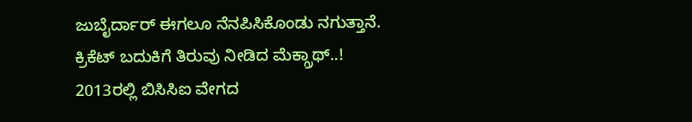ಜುಬೈರ್ದಾರ್ ಈಗಲೂ ನೆನಪಿಸಿಕೊಂಡು ನಗುತ್ತಾನೆ.
ಕ್ರಿಕೆಟ್ ಬದುಕಿಗೆ ತಿರುವು ನೀಡಿದ ಮೆಕ್ಗ್ರಾಥ್..!
2013ರಲ್ಲಿ ಬಿಸಿಸಿಐ ವೇಗದ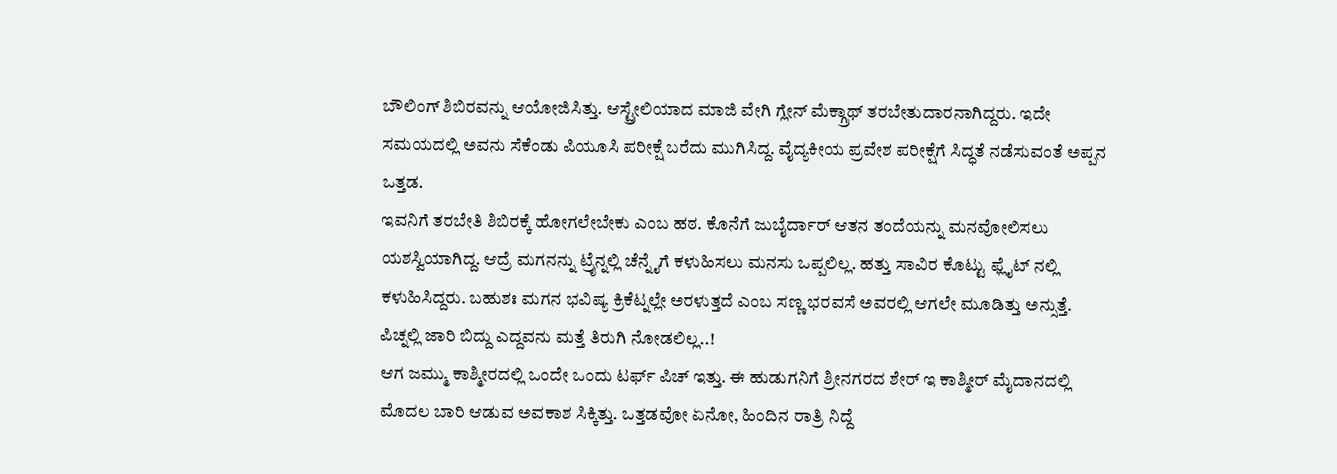ಬೌಲಿಂಗ್ ಶಿಬಿರವನ್ನು ಆಯೋಜಿಸಿತ್ತು. ಆಸ್ಟ್ರೇಲಿಯಾದ ಮಾಜಿ ವೇಗಿ ಗ್ಲೇನ್ ಮೆಕ್ಗ್ರಾಥ್ ತರಬೇತುದಾರನಾಗಿದ್ದರು. ಇದೇ ಸಮಯದಲ್ಲಿ ಅವನು ಸೆಕೆಂಡು ಪಿಯೂಸಿ ಪರೀಕ್ಷೆ ಬರೆದು ಮುಗಿಸಿದ್ದ. ವೈದ್ಯಕೀಯ ಪ್ರವೇಶ ಪರೀಕ್ಷೆಗೆ ಸಿದ್ಧತೆ ನಡೆಸುವಂತೆ ಅಪ್ಪನ ಒತ್ತಡ.
ಇವನಿಗೆ ತರಬೇತಿ ಶಿಬಿರಕ್ಕೆ ಹೋಗಲೇಬೇಕು ಎಂಬ ಹಠ. ಕೊನೆಗೆ ಜುಬೈರ್ದಾರ್ ಆತನ ತಂದೆಯನ್ನು ಮನವೋಲಿಸಲು ಯಶಸ್ವಿಯಾಗಿದ್ದ. ಆದ್ರೆ ಮಗನನ್ನು ಟ್ರೈನ್ನಲ್ಲಿ ಚೆನ್ನೈಗೆ ಕಳುಹಿಸಲು ಮನಸು ಒಪ್ಪಲಿಲ್ಲ. ಹತ್ತು ಸಾವಿರ ಕೊಟ್ಟು ಫ್ಲೈಟ್ ನಲ್ಲಿ ಕಳುಹಿಸಿದ್ದರು. ಬಹುಶಃ ಮಗನ ಭವಿಷ್ಯ ಕ್ರಿಕೆಟ್ನಲ್ಲೇ ಅರಳುತ್ತದೆ ಎಂಬ ಸಣ್ಣ ಭರವಸೆ ಅವರಲ್ಲಿ ಆಗಲೇ ಮೂಡಿತ್ತು ಅನ್ಸುತ್ತೆ.
ಪಿಚ್ನಲ್ಲಿ ಜಾರಿ ಬಿದ್ದು ಎದ್ದವನು ಮತ್ತೆ ತಿರುಗಿ ನೋಡಲಿಲ್ಲ..!
ಆಗ ಜಮ್ಮು ಕಾಶ್ಮೀರದಲ್ಲಿ ಒಂದೇ ಒಂದು ಟರ್ಫ್ ಪಿಚ್ ಇತ್ತು. ಈ ಹುಡುಗನಿಗೆ ಶ್ರೀನಗರದ ಶೇರ್ ಇ ಕಾಶ್ಮೀರ್ ಮೈದಾನದಲ್ಲಿ ಮೊದಲ ಬಾರಿ ಆಡುವ ಅವಕಾಶ ಸಿಕ್ಕಿತ್ತು. ಒತ್ತಡವೋ ಏನೋ, ಹಿಂದಿನ ರಾತ್ರಿ ನಿದ್ದೆ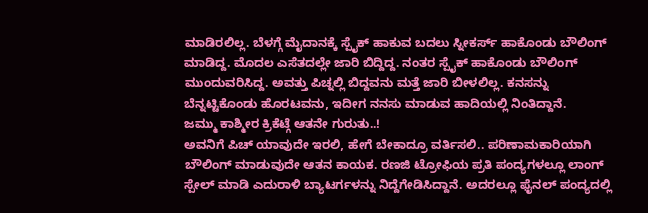ಮಾಡಿರಲಿಲ್ಲ. ಬೆಳಗ್ಗೆ ಮೈದಾನಕ್ಕೆ ಸ್ಪೈಕ್ ಹಾಕುವ ಬದಲು ಸ್ನೀಕರ್ಸ್ ಹಾಕೊಂಡು ಬೌಲಿಂಗ್ ಮಾಡಿದ್ದ. ಮೊದಲ ಎಸೆತದಲ್ಲೇ ಜಾರಿ ಬಿದ್ದಿದ್ದ. ನಂತರ ಸ್ಪೈಕ್ ಹಾಕೊಂಡು ಬೌಲಿಂಗ್ ಮುಂದುವರಿಸಿದ್ದ. ಅವತ್ತು ಪಿಚ್ನಲ್ಲಿ ಬಿದ್ದವನು ಮತ್ತೆ ಜಾರಿ ಬೀಳಲಿಲ್ಲ. ಕನಸನ್ನು ಬೆನ್ನಟ್ಟಿಕೊಂಡು ಹೊರಟವನು, ಇದೀಗ ನನಸು ಮಾಡುವ ಹಾದಿಯಲ್ಲಿ ನಿಂತಿದ್ದಾನೆ.
ಜಮ್ಮು ಕಾಶ್ಮೀರ ಕ್ರಿಕೆಟ್ಗೆ ಆತನೇ ಗುರುತು..!
ಅವನಿಗೆ ಪಿಚ್ ಯಾವುದೇ ಇರಲಿ, ಹೇಗೆ ಬೇಕಾದ್ರೂ ವರ್ತಿಸಲಿ.. ಪರಿಣಾಮಕಾರಿಯಾಗಿ ಬೌಲಿಂಗ್ ಮಾಡುವುದೇ ಆತನ ಕಾಯಕ. ರಣಜಿ ಟ್ರೋಫಿಯ ಪ್ರತಿ ಪಂದ್ಯಗಳಲ್ಲೂ ಲಾಂಗ್ ಸ್ಪೇಲ್ ಮಾಡಿ ಎದುರಾಳಿ ಬ್ಯಾಟರ್ಗಳನ್ನು ನಿದ್ದೆಗೇಡಿಸಿದ್ದಾನೆ. ಅದರಲ್ಲೂ ಫೈನಲ್ ಪಂದ್ಯದಲ್ಲಿ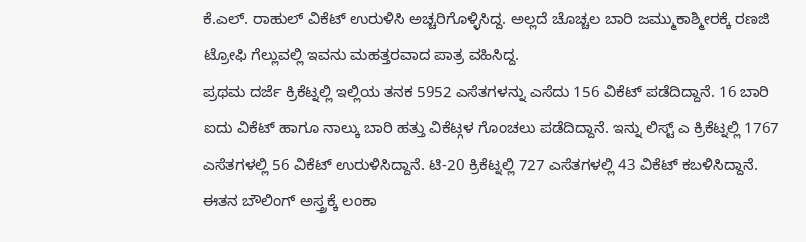ಕೆ.ಎಲ್. ರಾಹುಲ್ ವಿಕೆಟ್ ಉರುಳಿಸಿ ಅಚ್ಚರಿಗೊಳ್ಳಿಸಿದ್ದ. ಅಲ್ಲದೆ ಚೊಚ್ಚಲ ಬಾರಿ ಜಮ್ಮುಕಾಶ್ಮೀರಕ್ಕೆ ರಣಜಿ ಟ್ರೋಫಿ ಗೆಲ್ಲುವಲ್ಲಿ ಇವನು ಮಹತ್ತರವಾದ ಪಾತ್ರ ವಹಿಸಿದ್ದ.
ಪ್ರಥಮ ದರ್ಜೆ ಕ್ರಿಕೆಟ್ನಲ್ಲಿ ಇಲ್ಲಿಯ ತನಕ 5952 ಎಸೆತಗಳನ್ನು ಎಸೆದು 156 ವಿಕೆಟ್ ಪಡೆದಿದ್ದಾನೆ. 16 ಬಾರಿ ಐದು ವಿಕೆಟ್ ಹಾಗೂ ನಾಲ್ಕು ಬಾರಿ ಹತ್ತು ವಿಕೆಟ್ಗಳ ಗೊಂಚಲು ಪಡೆದಿದ್ದಾನೆ. ಇನ್ನು ಲಿಸ್ಟ್ ಎ ಕ್ರಿಕೆಟ್ನಲ್ಲಿ 1767 ಎಸೆತಗಳಲ್ಲಿ 56 ವಿಕೆಟ್ ಉರುಳಿಸಿದ್ದಾನೆ. ಟಿ-20 ಕ್ರಿಕೆಟ್ನಲ್ಲಿ 727 ಎಸೆತಗಳಲ್ಲಿ 43 ವಿಕೆಟ್ ಕಬಳಿಸಿದ್ದಾನೆ.
ಈತನ ಬೌಲಿಂಗ್ ಅಸ್ತ್ರಕ್ಕೆ ಲಂಕಾ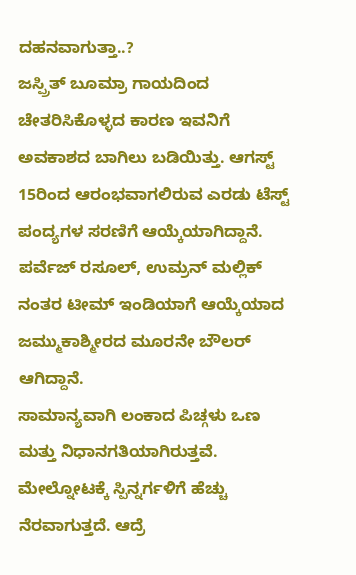ದಹನವಾಗುತ್ತಾ..?
ಜಸ್ಪ್ರಿತ್ ಬೂಮ್ರಾ ಗಾಯದಿಂದ ಚೇತರಿಸಿಕೊಳ್ಳದ ಕಾರಣ ಇವನಿಗೆ ಅವಕಾಶದ ಬಾಗಿಲು ಬಡಿಯಿತ್ತು. ಆಗಸ್ಟ್ 15ರಿಂದ ಆರಂಭವಾಗಲಿರುವ ಎರಡು ಟೆಸ್ಟ್ ಪಂದ್ಯಗಳ ಸರಣಿಗೆ ಆಯ್ಕೆಯಾಗಿದ್ದಾನೆ. ಪರ್ವೆಜ್ ರಸೂಲ್, ಉಮ್ರನ್ ಮಲ್ಲಿಕ್ ನಂತರ ಟೀಮ್ ಇಂಡಿಯಾಗೆ ಆಯ್ಕೆಯಾದ ಜಮ್ಮುಕಾಶ್ಮೀರದ ಮೂರನೇ ಬೌಲರ್ ಆಗಿದ್ದಾನೆ.
ಸಾಮಾನ್ಯವಾಗಿ ಲಂಕಾದ ಪಿಚ್ಗಳು ಒಣ ಮತ್ತು ನಿಧಾನಗತಿಯಾಗಿರುತ್ತವೆ. ಮೇಲ್ನೋಟಕ್ಕೆ ಸ್ಪಿನ್ನರ್ಗಳಿಗೆ ಹೆಚ್ಚು ನೆರವಾಗುತ್ತದೆ. ಆದ್ರೆ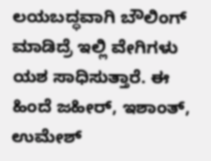ಲಯಬದ್ಧವಾಗಿ ಬೌಲಿಂಗ್ ಮಾಡಿದ್ರೆ ಇಲ್ಲಿ ವೇಗಿಗಳು ಯಶ ಸಾಧಿಸುತ್ತಾರೆ. ಈ ಹಿಂದೆ ಜಹೀರ್, ಇಶಾಂತ್, ಉಮೇಶ್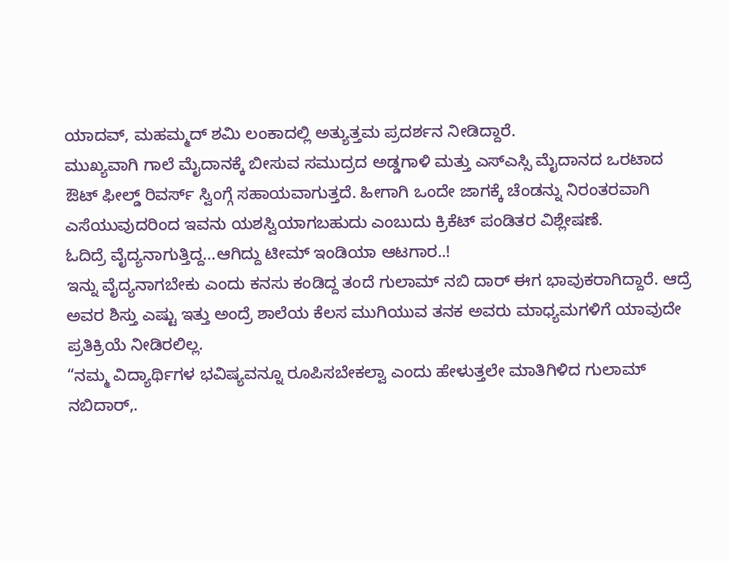ಯಾದವ್, ಮಹಮ್ಮದ್ ಶಮಿ ಲಂಕಾದಲ್ಲಿ ಅತ್ಯುತ್ತಮ ಪ್ರದರ್ಶನ ನೀಡಿದ್ದಾರೆ.
ಮುಖ್ಯವಾಗಿ ಗಾಲೆ ಮೈದಾನಕ್ಕೆ ಬೀಸುವ ಸಮುದ್ರದ ಅಡ್ಡಗಾಳಿ ಮತ್ತು ಎಸ್ಎಸ್ಸಿ ಮೈದಾನದ ಒರಟಾದ ಔಟ್ ಫೀಲ್ಡ್ ರಿವರ್ಸ್ ಸ್ವಿಂಗ್ಗೆ ಸಹಾಯವಾಗುತ್ತದೆ. ಹೀಗಾಗಿ ಒಂದೇ ಜಾಗಕ್ಕೆ ಚೆಂಡನ್ನು ನಿರಂತರವಾಗಿ ಎಸೆಯುವುದರಿಂದ ಇವನು ಯಶಸ್ವಿಯಾಗಬಹುದು ಎಂಬುದು ಕ್ರಿಕೆಟ್ ಪಂಡಿತರ ವಿಶ್ಲೇಷಣೆ.
ಓದಿದ್ರೆ ವೈದ್ಯನಾಗುತ್ತಿದ್ದ…ಆಗಿದ್ದು ಟೀಮ್ ಇಂಡಿಯಾ ಆಟಗಾರ..!
ಇನ್ನು ವೈದ್ಯನಾಗಬೇಕು ಎಂದು ಕನಸು ಕಂಡಿದ್ದ ತಂದೆ ಗುಲಾಮ್ ನಬಿ ದಾರ್ ಈಗ ಭಾವುಕರಾಗಿದ್ದಾರೆ. ಆದ್ರೆ ಅವರ ಶಿಸ್ತು ಎಷ್ಟು ಇತ್ತು ಅಂದ್ರೆ ಶಾಲೆಯ ಕೆಲಸ ಮುಗಿಯುವ ತನಕ ಅವರು ಮಾಧ್ಯಮಗಳಿಗೆ ಯಾವುದೇ ಪ್ರತಿಕ್ರಿಯೆ ನೀಡಿರಲಿಲ್ಲ.
“ನಮ್ಮ ವಿದ್ಯಾರ್ಥಿಗಳ ಭವಿಷ್ಯವನ್ನೂ ರೂಪಿಸಬೇಕಲ್ವಾ ಎಂದು ಹೇಳುತ್ತಲೇ ಮಾತಿಗಿಳಿದ ಗುಲಾಮ್ ನಬಿದಾರ್,.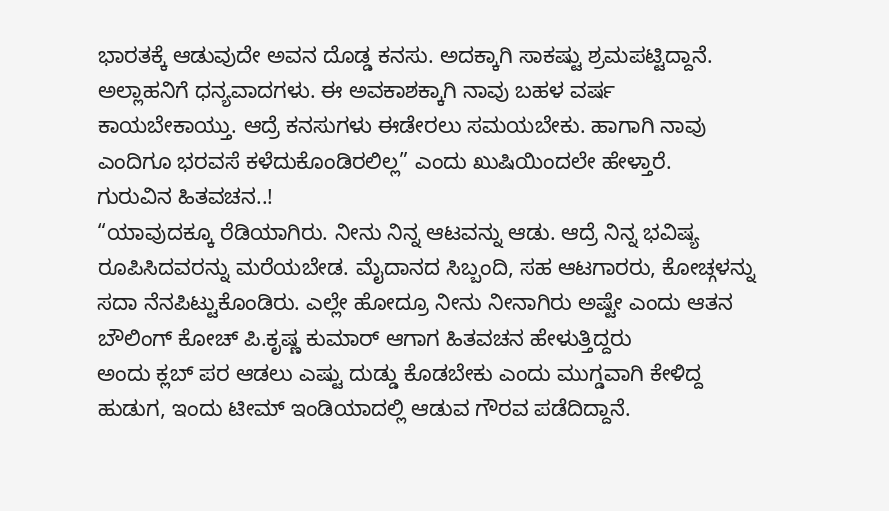ಭಾರತಕ್ಕೆ ಆಡುವುದೇ ಅವನ ದೊಡ್ಡ ಕನಸು. ಅದಕ್ಕಾಗಿ ಸಾಕಷ್ಟು ಶ್ರಮಪಟ್ಟಿದ್ದಾನೆ. ಅಲ್ಲಾಹನಿಗೆ ಧನ್ಯವಾದಗಳು. ಈ ಅವಕಾಶಕ್ಕಾಗಿ ನಾವು ಬಹಳ ವರ್ಷ ಕಾಯಬೇಕಾಯ್ತು. ಆದ್ರೆ ಕನಸುಗಳು ಈಡೇರಲು ಸಮಯಬೇಕು. ಹಾಗಾಗಿ ನಾವು ಎಂದಿಗೂ ಭರವಸೆ ಕಳೆದುಕೊಂಡಿರಲಿಲ್ಲ” ಎಂದು ಖುಷಿಯಿಂದಲೇ ಹೇಳ್ತಾರೆ.
ಗುರುವಿನ ಹಿತವಚನ..!
“ಯಾವುದಕ್ಕೂ ರೆಡಿಯಾಗಿರು. ನೀನು ನಿನ್ನ ಆಟವನ್ನು ಆಡು. ಆದ್ರೆ ನಿನ್ನ ಭವಿಷ್ಯ ರೂಪಿಸಿದವರನ್ನು ಮರೆಯಬೇಡ. ಮೈದಾನದ ಸಿಬ್ಬಂದಿ, ಸಹ ಆಟಗಾರರು, ಕೋಚ್ಗಳನ್ನು ಸದಾ ನೆನಪಿಟ್ಟುಕೊಂಡಿರು. ಎಲ್ಲೇ ಹೋದ್ರೂ ನೀನು ನೀನಾಗಿರು ಅಷ್ಟೇ ಎಂದು ಆತನ ಬೌಲಿಂಗ್ ಕೋಚ್ ಪಿ.ಕೃಷ್ಣ ಕುಮಾರ್ ಆಗಾಗ ಹಿತವಚನ ಹೇಳುತ್ತಿದ್ದರು
ಅಂದು ಕ್ಲಬ್ ಪರ ಆಡಲು ಎಷ್ಟು ದುಡ್ಡು ಕೊಡಬೇಕು ಎಂದು ಮುಗ್ಡವಾಗಿ ಕೇಳಿದ್ದ ಹುಡುಗ, ಇಂದು ಟೀಮ್ ಇಂಡಿಯಾದಲ್ಲಿ ಆಡುವ ಗೌರವ ಪಡೆದಿದ್ದಾನೆ.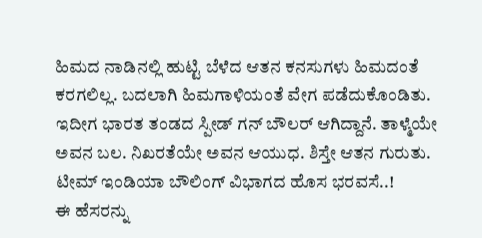ಹಿಮದ ನಾಡಿನಲ್ಲಿ ಹುಟ್ಟಿ ಬೆಳೆದ ಆತನ ಕನಸುಗಳು ಹಿಮದಂತೆ ಕರಗಲಿಲ್ಲ. ಬದಲಾಗಿ ಹಿಮಗಾಳಿಯಂತೆ ವೇಗ ಪಡೆದುಕೊಂಡಿತು. ಇದೀಗ ಭಾರತ ತಂಡದ ಸ್ಪೀಡ್ ಗನ್ ಬೌಲರ್ ಆಗಿದ್ದಾನೆ. ತಾಳ್ಮೆಯೇ ಅವನ ಬಲ. ನಿಖರತೆಯೇ ಅವನ ಆಯುಧ. ಶಿಸ್ತೇ ಆತನ ಗುರುತು. ಟೀಮ್ ಇಂಡಿಯಾ ಬೌಲಿಂಗ್ ವಿಭಾಗದ ಹೊಸ ಭರವಸೆ..!
ಈ ಹೆಸರನ್ನು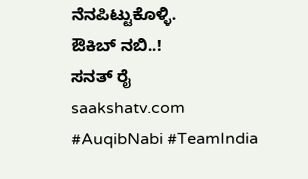ನೆನಪಿಟ್ಟುಕೊಳ್ಳಿ.
ಔಕಿಬ್ ನಬಿ..!
ಸನತ್ ರೈ
saakshatv.com
#AuqibNabi #TeamIndia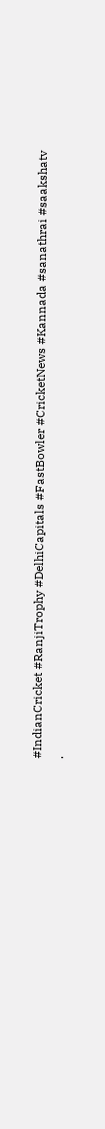#IndianCricket #RanjiTrophy #DelhiCapitals #FastBowler #CricketNews #Kannada #sanathrai #saakshatv
.